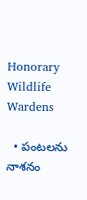Honorary Wildlife Wardens

  • పంటలను నాశనం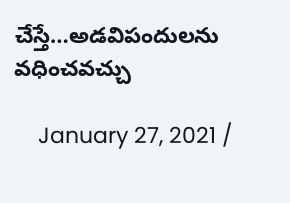చేస్తే…అడవిపందులను వధించవచ్చు

    January 27, 2021 /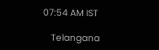07:54 AM IST

    Telangana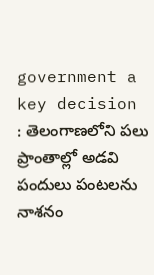government a key decision : తెలంగాణలోని పలు ప్రాంతాల్లో అడవి పందులు పంటలను నాశనం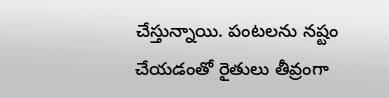చేస్తున్నాయి. పంటలను నష్టం చేయడంతో రైతులు తీవ్రంగా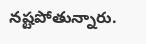నష్టపోతున్నారు.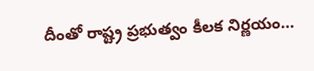దీంతో రాష్ట్ర ప్రభుత్వం కీలక నిర్ణయం…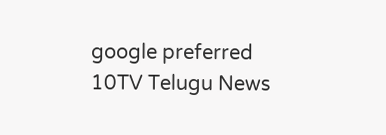google preferred
10TV Telugu News